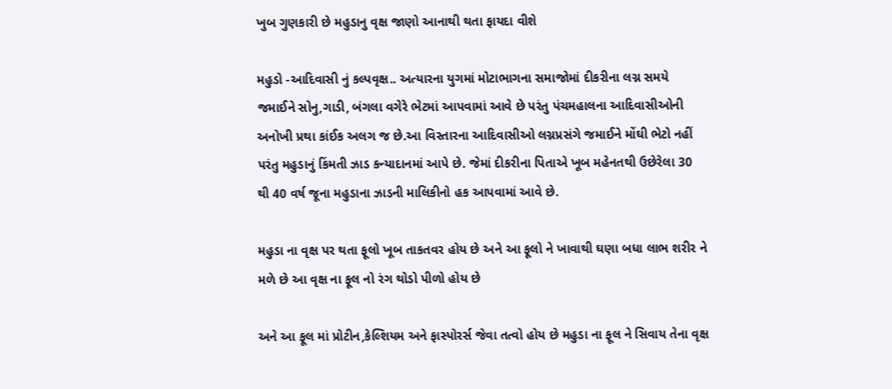ખુબ ગુણકારી છે મહુડાનુ વૃક્ષ જાણો આનાથી થતા ફાયદા વીશે

મહુડો -આદિવાસી નું કલ્પવૃક્ષ.. અત્યારના યુગમાં મોટાભાગના સમાજોમાં દીકરીના લગ્ન સમયે જમાઈને સોનુ,ગાડી, બંગલા વગેરે ભેટમાં આપવામાં આવે છે પરંતુ પંચમહાલના આદિવાસીઓની અનોખી પ્રથા કાંઈક અલગ જ છે.આ વિસ્તારના આદિવાસીઓ લગ્નપ્રસંગે જમાઈને મોંઘી ભેટો નહીં પરંતુ મહુડાનું કિંમતી ઝાડ કન્યાદાનમાં આપે છે. જેમાં દીકરીના પિતાએ ખૂબ મહેનતથી ઉછેરેલા 30 થી 40 વર્ષ જૂના મહુડાના ઝાડની માલિકીનો હક આપવામાં આવે છે.

મહુડા ના વૃક્ષ પર થતા ફૂલો ખૂબ તાકતવર હોય છે અને આ ફૂલો ને ખાવાથી ઘણા બધા લાભ શરીર ને મળે છે આ વૃક્ષ ના ફૂલ નો રંગ થોડો પીળો હોય છે

અને આ ફૂલ માં પ્રોટીન,કેલ્શિયમ અને ફાસ્પોરર્સ જેવા તત્વો હોય છે મહુડા ના ફૂલ ને સિવાય તેના વૃક્ષ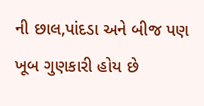ની છાલ,પાંદડા અને બીજ પણ ખૂબ ગુણકારી હોય છે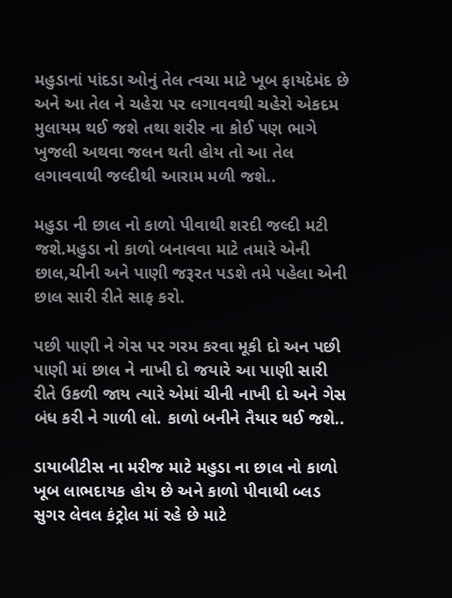મહુડાનાં પાંદડા ઓનું તેલ ત્વચા માટે ખૂબ ફાયદેમંદ છે અને આ તેલ ને ચહેરા પર લગાવવથી ચહેરો એકદમ મુલાયમ થઈ જશે તથા શરીર ના કોઈ પણ ભાગે ખુજલી અથવા જલન થતી હોય તો આ તેલ લગાવવાથી જલ્દીથી આરામ મળી જશે..

મહુડા ની છાલ નો કાળો પીવાથી શરદી જલ્દી મટી જશે.મહુડા નો કાળો બનાવવા માટે તમારે એની છાલ,ચીની અને પાણી જરૂરત પડશે તમે પહેલા એની છાલ સારી રીતે સાફ કરો.

પછી પાણી ને ગેસ પર ગરમ કરવા મૂકી દો અન પછી પાણી માં છાલ ને નાખી દો જયારે આ પાણી સારી રીતે ઉકળી જાય ત્યારે એમાં ચીની નાખી દો અને ગેસ બંધ કરી ને ગાળી લો. કાળો બનીને તૈયાર થઈ જશે..

ડાયાબીટીસ ના મરીજ માટે મહુડા ના છાલ નો કાળો ખૂબ લાભદાયક હોય છે અને કાળો પીવાથી બ્લડ સુગર લેવલ કંટ્રોલ માં રહે છે માટે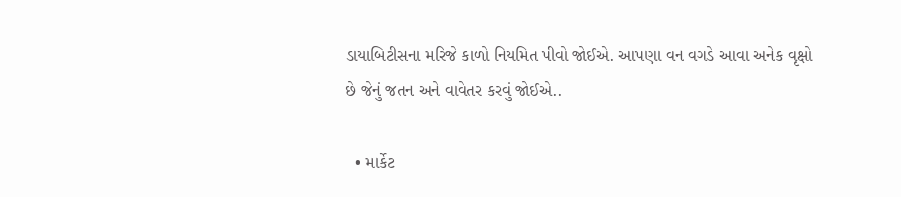ડાયાબિટીસના મરિજે કાળો નિયમિત પીવો જોઈએ. આપણા વન વગડે આવા અનેક વૃક્ષો છે જેનું જતન અને વાવેતર કરવું જોઈએ..

  • માર્કેટ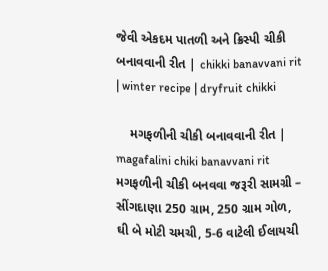જેવી એકદમ પાતળી અને ક્રિસ્પી ચીકી બનાવવાની રીત | chikki banavvani rit | winter recipe | dryfruit chikki

    મગફળીની ચીકી બનાવવાની રીત | magafalini chiki banavvani rit મગફળીની ચીકી બનવવા જરૂરી સામગ્રી – સીંગદાણા 250 ગ્રામ, 250 ગ્રામ ગોળ, ઘી બે મોટી ચમચી, 5-6 વાટેલી ઈલાયચી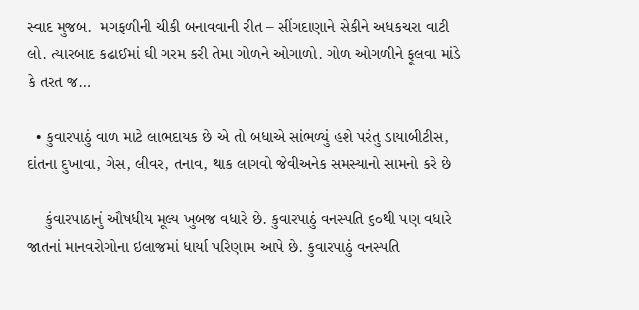સ્વાદ મુજબ.  મગફળીની ચીકી બનાવવાની રીત – સીંગદાણાને સેકીને અધકચરા વાટી લો. ત્યારબાદ કઢાઈમાં ઘી ગરમ કરી તેમા ગોળને ઓગાળો. ગોળ ઓગળીને ફૂલવા માંડે કે તરત જ…

  • કુવારપાઠું વાળ માટે લાભદાયક છે એ તો બધાએ સાંભળ્યું હશે પરંતુ ડાયાબીટીસ, દાંતના દુખાવા, ગેસ, લીવર, તનાવ, થાક લાગવો જેવીઅનેક સમસ્યાનો સામનો કરે છે

    કુંવારપાઠાનું ઔષધીય મૂલ્ય ખુબજ વધારે છે. કુવારપાઠું વનસ્પતિ ૬૦થી પણ વધારે જાતનાં માનવરોગોના ઇલાજમાં ધાર્યા પરિણામ આપે છે. કુવારપાઠું વનસ્પતિ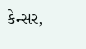કેન્સર,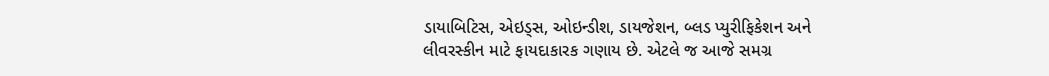ડાયાબિટિસ, એઇડ્સ, ઓઇન્ડીશ, ડાયજેશન, બ્લડ પ્યુરીફિકેશન અને લીવરસ્કીન માટે ફાયદાકારક ગણાય છે. એટલે જ આજે સમગ્ર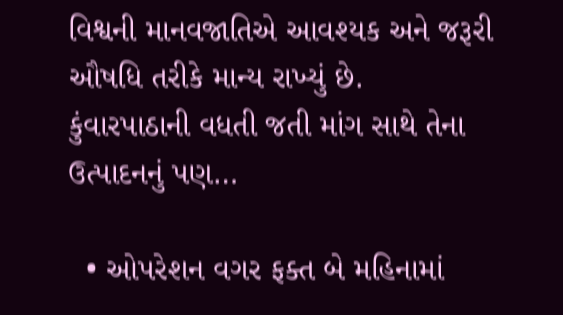વિશ્વની માનવજાતિએ આવશ્યક અને જરૂરી ઔષધિ તરીકે માન્ય રાખ્યું છે. કુંવારપાઠાની વધતી જતી માંગ સાથે તેના ઉત્પાદનનું પણ…

  • ઓપરેશન વગર ફક્ત બે મહિનામાં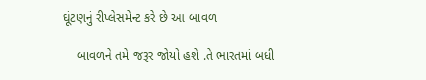ઘૂંટણનું રીપ્લેસમેન્ટ કરે છે આ બાવળ

    બાવળને તમે જરૂર જોયો હશે .તે ભારતમાં બધી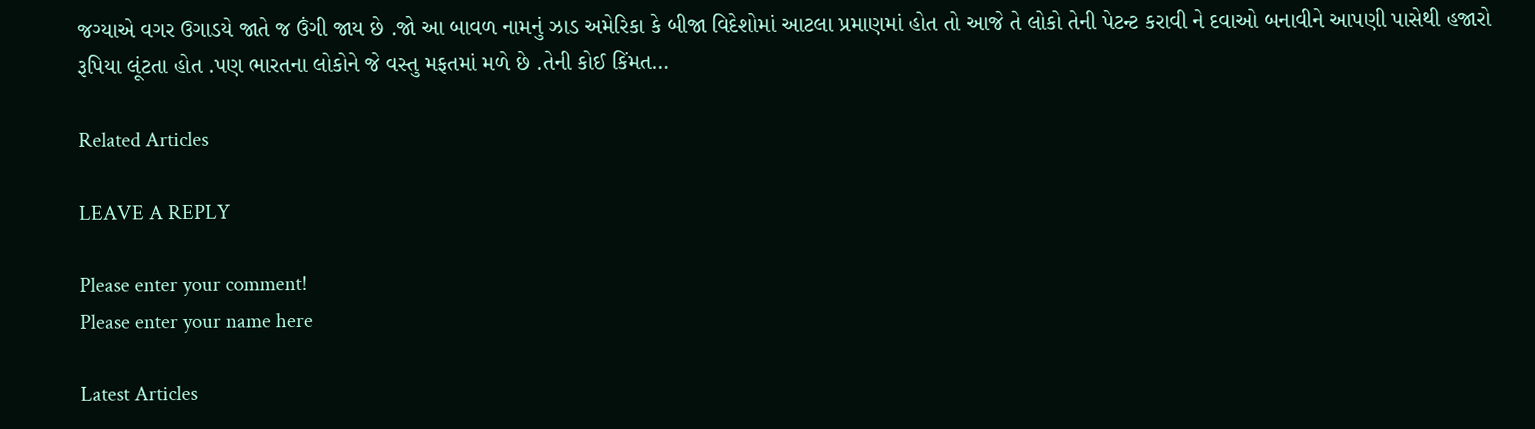જગ્યાએ વગર ઉગાડયે જાતે જ ઉંગી જાય છે .જો આ બાવળ નામનું ઝાડ અમેરિકા કે બીજા વિદેશોમાં આટલા પ્રમાણમાં હોત તો આજે તે લોકો તેની પેટન્ટ કરાવી ને દવાઓ બનાવીને આપણી પાસેથી હજારો રૂપિયા લૂંટતા હોત .પણ ભારતના લોકોને જે વસ્તુ મફતમાં મળે છે .તેની કોઈ કિંમત…

Related Articles

LEAVE A REPLY

Please enter your comment!
Please enter your name here

Latest Articles